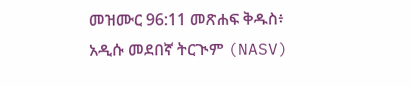መዝሙር 96:11 መጽሐፍ ቅዱስ፥ አዲሱ መደበኛ ትርጒም (NASV)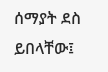ሰማያት ደስ ይበላቸው፤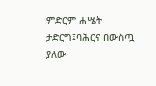ምድርም ሐሤት ታድርግ፤ባሕርና በውስጧ ያለው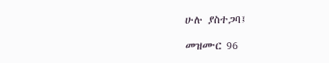ሁሉ ያስተጋባ፤

መዝሙር 96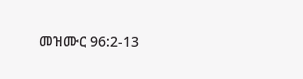መዝሙር 96:2-13